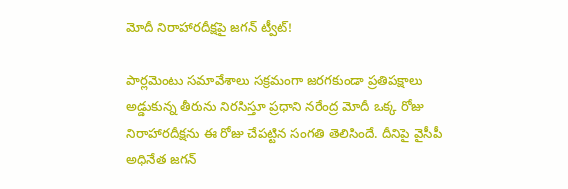మోదీ నిరాహారదీక్షపై జగన్ ట్వీట్!

పార్లమెంటు సమావేశాలు సక్రమంగా జరగకుండా ప్రతిపక్షాలు అడ్డుకున్న తీరును నిరసిస్తూ ప్రధాని నరేంద్ర మోదీ ఒక్క రోజు నిరాహారదీక్షను ఈ రోజు చేపట్టిన సంగతి తెలిసిందే. దీనిపై వైసీపీ అధినేత జగన్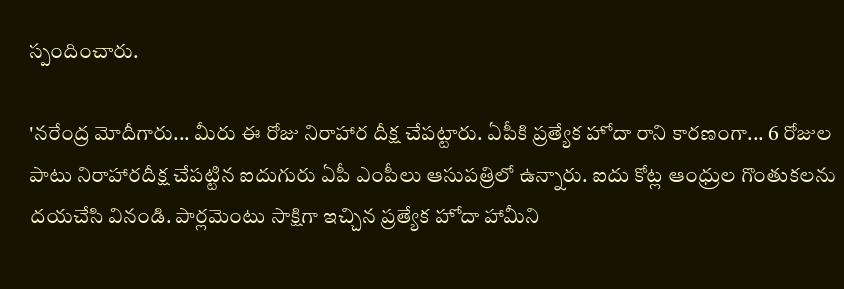స్పందించారు.

'నరేంద్ర మోదీగారు... మీరు ఈ రోజు నిరాహార దీక్ష చేపట్టారు. ఏపీకి ప్రత్యేక హోదా రాని కారణంగా... 6 రోజుల పాటు నిరాహారదీక్ష చేపట్టిన ఐదుగురు ఏపీ ఎంపీలు ఆసుపత్రిలో ఉన్నారు. ఐదు కోట్ల ఆంధ్రుల గొంతుకలను దయచేసి వినండి. పార్లమెంటు సాక్షిగా ఇచ్చిన ప్రత్యేక హోదా హామీని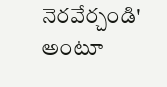నెరవేర్చండి' అంటూ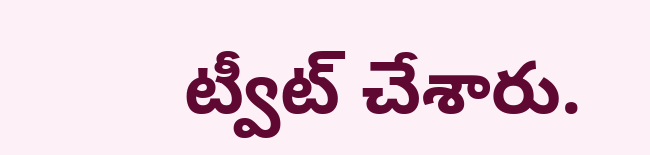ట్వీట్ చేశారు.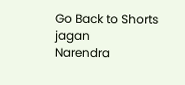Go Back to Shorts
jagan
Narendra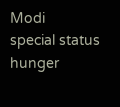Modi
special status
hunger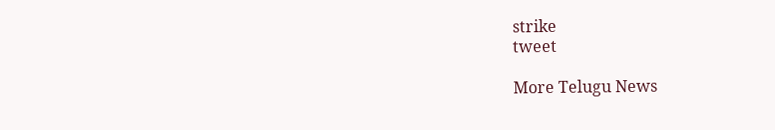strike
tweet

More Telugu News